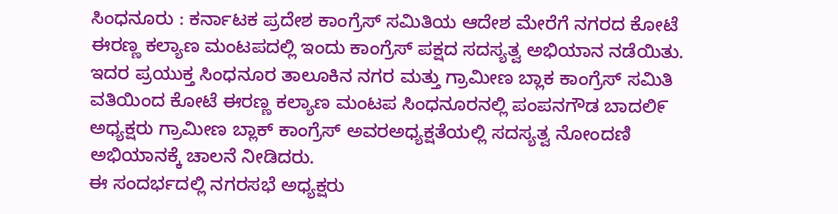ಸಿಂಧನೂರು : ಕರ್ನಾಟಕ ಪ್ರದೇಶ ಕಾಂಗ್ರೆಸ್ ಸಮಿತಿಯ ಆದೇಶ ಮೇರೆಗೆ ನಗರದ ಕೋಟೆ ಈರಣ್ಣ ಕಲ್ಯಾಣ ಮಂಟಪದಲ್ಲಿ ಇಂದು ಕಾಂಗ್ರೆಸ್ ಪಕ್ಷದ ಸದಸ್ಯತ್ವ ಅಭಿಯಾನ ನಡೆಯಿತು. ಇದರ ಪ್ರಯುಕ್ತ ಸಿಂಧನೂರ ತಾಲೂಕಿನ ನಗರ ಮತ್ತು ಗ್ರಾಮೀಣ ಬ್ಲಾಕ ಕಾಂಗ್ರೆಸ್ ಸಮಿತಿ ವತಿಯಿಂದ ಕೋಟೆ ಈರಣ್ಣ ಕಲ್ಯಾಣ ಮಂಟಪ ಸಿಂಧನೂರನಲ್ಲಿ ಪಂಪನಗೌಡ ಬಾದಲಿ೯ ಅಧ್ಯಕ್ಷರು ಗ್ರಾಮೀಣ ಬ್ಲಾಕ್ ಕಾಂಗ್ರೆಸ್ ಅವರಅಧ್ಯಕ್ಷತೆಯಲ್ಲಿ ಸದಸ್ಯತ್ವ ನೋಂದಣಿ ಅಭಿಯಾನಕ್ಕೆ ಚಾಲನೆ ನೀಡಿದರು.
ಈ ಸಂದರ್ಭದಲ್ಲಿ ನಗರಸಭೆ ಅಧ್ಯಕ್ಷರು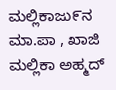ಮಲ್ಲಿಕಾಜು೯ನ ಮಾ.ಪಾ , ಖಾಜಿ ಮಲ್ಲಿಕಾ ಅಹ್ಮದ್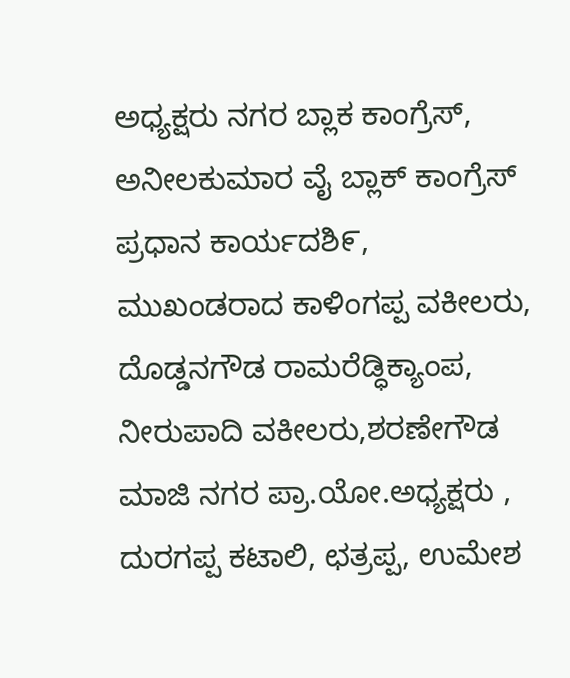ಅಧ್ಯಕ್ಷರು ನಗರ ಬ್ಲಾಕ ಕಾಂಗ್ರೆಸ್, ಅನೀಲಕುಮಾರ ವೈ ಬ್ಲಾಕ್ ಕಾಂಗ್ರೆಸ್ ಪ್ರಧಾನ ಕಾರ್ಯದಶಿ೯, ಮುಖಂಡರಾದ ಕಾಳಿಂಗಪ್ಪ ವಕೀಲರು, ದೊಡ್ಡನಗೌಡ ರಾಮರೆಡ್ಧಿಕ್ಯಾಂಪ, ನೀರುಪಾದಿ ವಕೀಲರು,ಶರಣೇಗೌಡ ಮಾಜಿ ನಗರ ಪ್ರಾ.ಯೋ.ಅಧ್ಯಕ್ಷರು , ದುರಗಪ್ಪ ಕಟಾಲಿ, ಛತ್ರಪ್ಪ, ಉಮೇಶ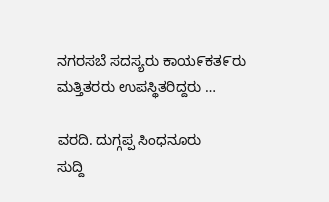ನಗರಸಬೆ ಸದಸ್ಯರು ಕಾಯ೯ಕತ೯ರು ಮತ್ತಿತರರು ಉಪಸ್ಥಿತರಿದ್ದರು …

ವರದಿ. ದುಗ್ಗಪ್ಪ ಸಿಂಧನೂರು
ಸುದ್ದಿ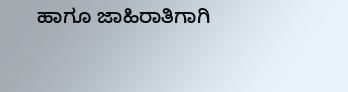ಹಾಗೂ ಜಾಹಿರಾತಿಗಾಗಿ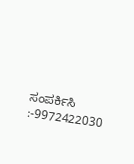ಸಂಪರ್ಕಿಸಿ :-9972422030